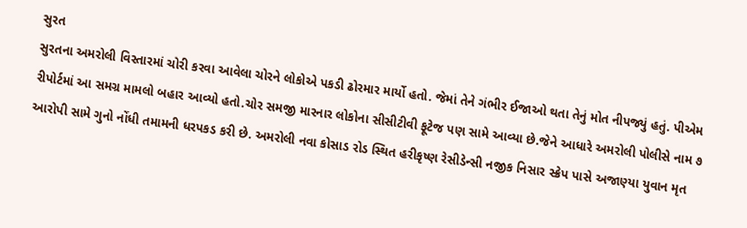સુરત
સુરતના અમરોલી વિસ્તારમાં ચોરી કરવા આવેલા ચોરને લોકોએ પકડી ઢોરમાર માર્યો હતો. જેમાં તેને ગંભીર ઈજાઓ થતા તેનું મોત નીપજ્યું હતું. પીએમ રીપોર્ટમાં આ સમગ્ર મામલો બહાર આવ્યો હતો.ચોર સમજી મારનાર લોકોના સીસીટીવી ફૂટેજ પણ સામે આવ્યા છે.જેને આધારે અમરોલી પોલીસે નામ ૭ આરોપી સામે ગુનો નોંધી તમામની ધરપકડ કરી છે. અમરોલી નવા કોસાડ રોડ સ્થિત હરીકૃષ્ણ રેસીડેન્સી નજીક નિસાર સ્ક્રેપ પાસે અજાણ્યા યુવાન મૃત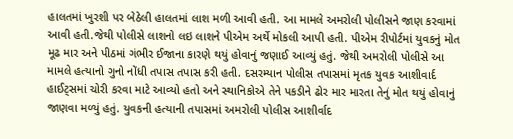હાલતમાં ખુરશી પર બેઠેલી હાલતમાં લાશ મળી આવી હતી. આ મામલે અમરોલી પોલીસને જાણ કરવામાં આવી હતી.જેથી પોલીસે લાશનો લઇ લાશને પીએમ અર્થે મોકલી આપી હતી. પીએમ રીપોર્ટમાં યુવકનું મોત મૂઢ માર અને પીઠમાં ગંભીર ઈજાના કારણે થયું હોવાનું જણાઈ આવ્યું હતું. જેથી અમરોલી પોલીસે આ મામલે હત્યાનો ગુનો નોંધી તપાસ તપાસ કરી હતી. દસરમ્યાન પોલીસ તપાસમાં મૃતક યુવક આશીવાર્દ હાઈટ્સમાં ચોરી કરવા માટે આવ્યો હતો અને સ્થાનિકોએ તેને પકડીને ઢોર માર મારતા તેનું મોત થયું હોવાનું જાણવા મળ્યું હતું. યુવકની હત્યાની તપાસમાં અમરોલી પોલીસ આશીર્વાદ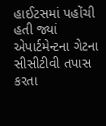હાઈટસમાં પહોંચી હતી જ્યાં એપાર્ટમેન્ટના ગેટના સીસીટીવી તપાસ કરતા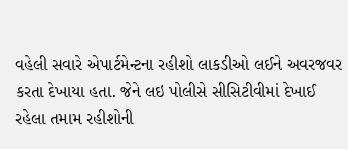વહેલી સવારે એપાર્ટમેન્ટના રહીશો લાકડીઓ લઈને અવરજવર કરતા દેખાયા હતા. જેને લઇ પોલીસે સીસિટીવીમાં દેખાઈ રહેલા તમામ રહીશોની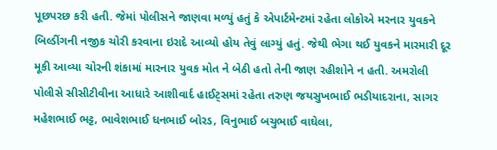પૂછપરછ કરી હતી. જેમાં પોલીસને જાણવા મળ્યું હતું કે એપાર્ટમેન્ટમાં રહેતા લોકોએ મરનાર યુવકને બિલ્ડીંગની નજીક ચોરી કરવાના ઇરાદે આવ્યો હોય તેવું લાગ્યું હતું. જેથી ભેગા થઈ યુવકને મારમારી દૂર મૂકી આવ્યા ચોરની શંકામાં મારનાર યુવક મોત ને બેઠી હતો તેની જાણ રહીશોને ન હતી. અમરોલી પોલીસે સીસીટીવીના આધારે આશીવાર્દ હાઈટ્સમાં રહેતા તરુણ જયસુખભાઈ ભડીયાદરાના, સાગર મહેશભાઈ ભટ્ટ, ભાવેશભાઈ ધનભાઈ બોરડ, વિનુભાઈ બચુભાઈ વાઘેલા,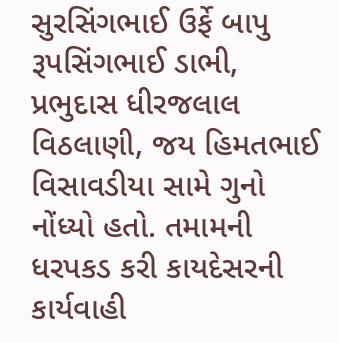સુરસિંગભાઈ ઉર્ફે બાપુ રૂપસિંગભાઈ ડાભી, પ્રભુદાસ ધીરજલાલ વિઠલાણી, જય હિમતભાઈ વિસાવડીયા સામે ગુનો નોંધ્યો હતો. તમામની ધરપકડ કરી કાયદેસરની કાર્યવાહી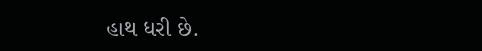હાથ ધરી છે.